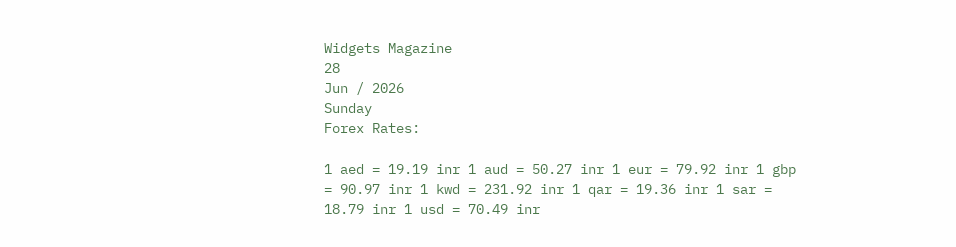Widgets Magazine
28
Jun / 2026
Sunday
Forex Rates:

1 aed = 19.19 inr 1 aud = 50.27 inr 1 eur = 79.92 inr 1 gbp = 90.97 inr 1 kwd = 231.92 inr 1 qar = 19.36 inr 1 sar = 18.79 inr 1 usd = 70.49 inr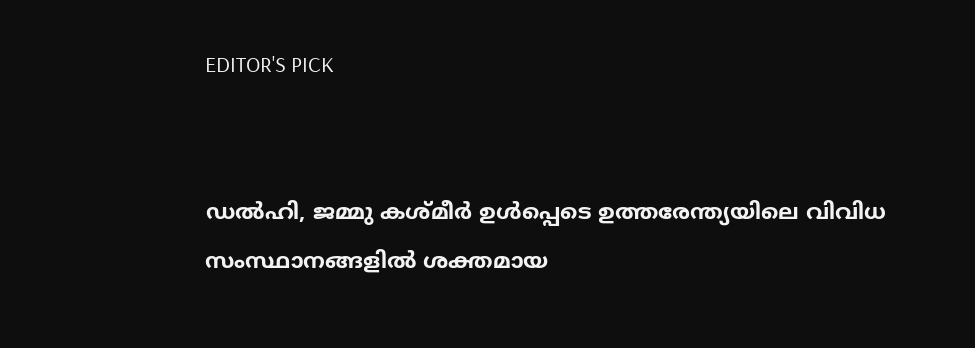EDITOR'S PICK


ഡല്‍ഹി, ജമ്മു കശ്മീര്‍ ഉള്‍പ്പെടെ ഉത്തരേന്ത്യയിലെ വിവിധ സംസ്ഥാനങ്ങളില്‍ ശക്തമായ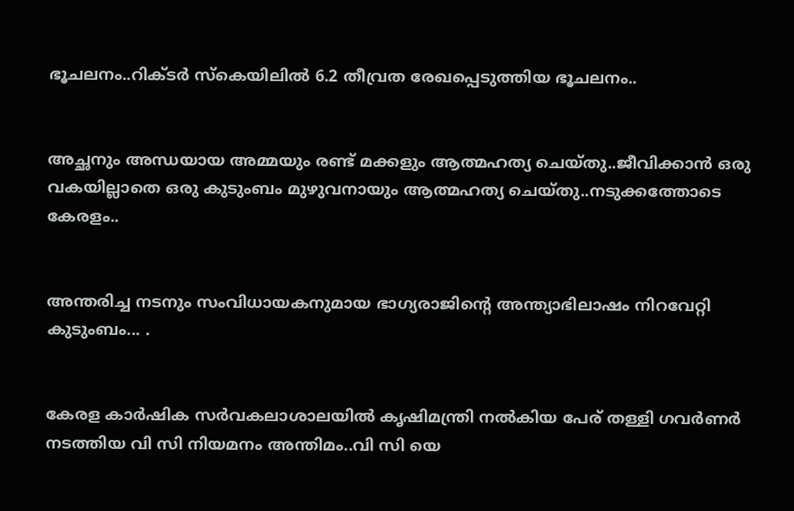ഭൂചലനം..റിക്ടര്‍ സ്‌കെയിലില്‍ 6.2 തീവ്രത രേഖപ്പെടുത്തിയ ഭൂചലനം..


അച്ഛനും അന്ധയായ അമ്മയും രണ്ട് മക്കളും ആത്മഹത്യ ചെയ്തു..ജീവിക്കാൻ ഒരു വകയില്ലാതെ ഒരു കുടുംബം മുഴുവനായും ആത്മഹത്യ ചെയ്തു..നടുക്കത്തോടെ കേരളം..


അന്തരിച്ച നടനും സംവിധായകനുമായ ഭാഗ്യരാജിന്റെ അന്ത്യാഭിലാഷം നിറവേറ്റി കുടുംബം... .


കേരള കാർഷിക സർവകലാശാലയിൽ കൃഷിമന്ത്രി നൽകിയ പേര് തള്ളി ഗവർണർ നടത്തിയ വി സി നിയമനം അന്തിമം..വി സി യെ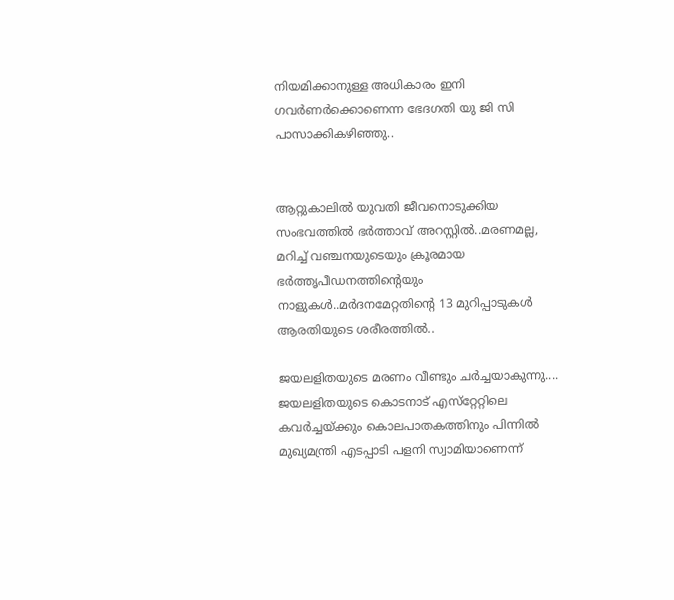നിയമിക്കാനുള്ള അധികാരം ഇനി ഗവർണർക്കൊണെന്ന ഭേദഗതി യു ജി സി പാസാക്കികഴിഞ്ഞു..


ആറ്റുകാലിൽ യുവതി ജീവനൊടുക്കിയ സംഭവത്തിൽ ഭർത്താവ് അറസ്റ്റിൽ..മരണമല്ല, മറിച്ച് വഞ്ചനയുടെയും ക്രൂരമായ ഭര്‍ത്തൃപീഡനത്തിന്റെയും നാളുകൾ..മർദനമേറ്റതിന്റെ 13 മുറിപ്പാടുകൾ ആരതിയുടെ ശരീരത്തിൽ..

ജയലളിതയുടെ മരണം വീണ്ടും ചര്‍ച്ചയാകുന്നു.... ജയലളിതയുടെ കൊടനാട് എസ്‌റ്റേറ്റിലെ കവര്‍ച്ചയ്ക്കും കൊലപാതകത്തിനും പിന്നില്‍ മുഖ്യമന്ത്രി എടപ്പാടി പളനി സ്വാമിയാണെന്ന്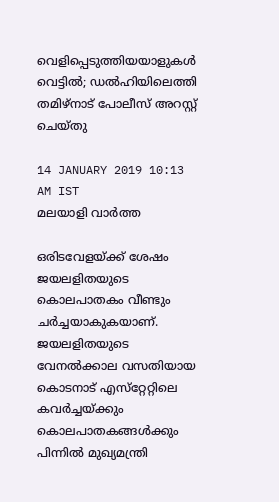വെളിപ്പെടുത്തിയയാളുകള്‍ വെട്ടില്‍; ഡല്‍ഹിയിലെത്തി തമിഴ്‌നാട് പോലീസ് അറസ്റ്റ് ചെയ്തു

14 JANUARY 2019 10:13 AM IST
മലയാളി വാര്‍ത്ത

ഒരിടവേളയ്ക്ക് ശേഷം ജയലളിതയുടെ കൊലപാതകം വീണ്ടും ചര്‍ച്ചയാകുകയാണ്. ജയലളിതയുടെ വേനല്‍ക്കാല വസതിയായ കൊടനാട് എസ്‌റ്റേറ്റിലെ കവര്‍ച്ചയ്ക്കും കൊലപാതകങ്ങള്‍ക്കും പിന്നില്‍ മുഖ്യമന്ത്രി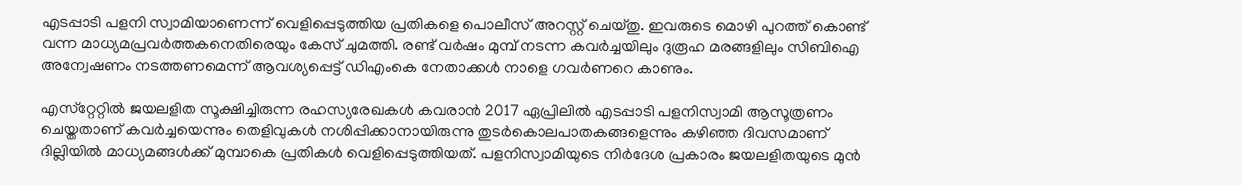എടപ്പാടി പളനി സ്വാമിയാണെന്ന് വെളിപ്പെടുത്തിയ പ്രതികളെ പൊലീസ് അറസ്റ്റ് ചെയ്തു. ഇവരുടെ മൊഴി പുറത്ത് കൊണ്ട് വന്ന മാധ്യമപ്രവര്‍ത്തകനെതിരെയും കേസ് ചുമത്തി. രണ്ട് വര്‍ഷം മുമ്പ് നടന്ന കവര്‍ച്ചയിലും ദുരൂഹ മരങ്ങളിലും സിബിഐ അന്വേഷണം നടത്തണമെന്ന് ആവശ്യപ്പെട്ട് ഡിഎംകെ നേതാക്കള്‍ നാളെ ഗവര്‍ണറെ കാണും.

എസ്‌റ്റേറ്റില്‍ ജയലളിത സൂക്ഷിച്ചിരുന്ന രഹസ്യരേഖകള്‍ കവരാന്‍ 2017 ഏപ്രിലില്‍ എടപ്പാടി പളനിസ്വാമി ആസൂത്രണം ചെയ്തതാണ് കവര്‍ച്ചയെന്നും തെളിവുകള്‍ നശിപ്പിക്കാനായിരുന്നു തുടര്‍കൊലപാതകങ്ങളെന്നും കഴിഞ്ഞ ദിവസമാണ് ദില്ലിയില്‍ മാധ്യമങ്ങള്‍ക്ക് മുമ്പാകെ പ്രതികള്‍ വെളിപ്പെടുത്തിയത്. പളനിസ്വാമിയുടെ നിര്‍ദേശ പ്രകാരം ജയലളിതയുടെ മുന്‍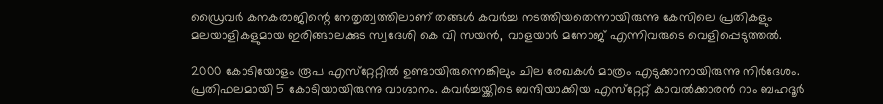ഡ്രൈവര്‍ കനകരാജിന്റെ നേതൃത്വത്തിലാണ് തങ്ങള്‍ കവര്‍ച്ച നടത്തിയതെന്നായിരുന്നു കേസിലെ പ്രതികളും മലയാളികളുമായ ഇരിങ്ങാലക്കുട സ്വദേശി കെ വി സയന്‍, വാളയാര്‍ മനോജ് എന്നിവരുടെ വെളിപ്പെടുത്തല്‍.

2000 കോടിയോളം രൂപ എസ്‌റ്റേറ്റില്‍ ഉണ്ടായിരുന്നെങ്കിലും ചില രേഖകള്‍ മാത്രം എടുക്കാനായിരുന്നു നിര്‍ദേശം. പ്രതിഫലമായി 5 കോടിയായിരുന്നു വാഗ്ദാനം. കവര്‍ച്ചയ്ക്കിടെ ബന്ദിയാക്കിയ എസ്‌റ്റേറ്റ് കാവല്‍ക്കാരന്‍ റാം ബഹദൂര്‍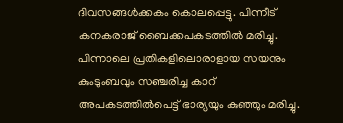ദിവസങ്ങള്‍ക്കകം കൊലപ്പെട്ടു. പിന്നീട് കനകരാജ് ബൈക്കപകടത്തില്‍ മരിച്ചു. പിന്നാലെ പ്രതികളിലൊരാളായ സയനും കുംടുംബവും സഞ്ചരിച്ച കാറ് അപകടത്തില്‍പെട്ട് ഭാര്യയും കുഞ്ഞും മരിച്ചു.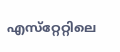എസ്‌റ്റേറ്റിലെ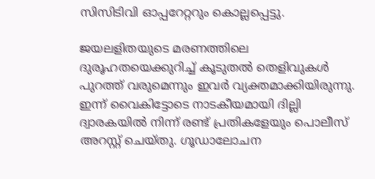സിസിടിവി ഓപ്പറേറ്ററും കൊല്ലപ്പെട്ടു.

ജയലളിതയുടെ മരണത്തിലെ ദുരൂഹതയെക്കുറിച്ച് കൂടുതല്‍ തെളിവുകള്‍ പുറത്ത് വരുമെന്നും ഇവര്‍ വ്യക്തമാക്കിയിരുന്നു. ഇന്ന് വൈകിട്ടോടെ നാടകീയമായി ദില്ലി ദ്വാരകയില്‍ നിന്ന് രണ്ട് പ്രതികളേയും പൊലീസ് അറസ്റ്റ് ചെയ്തു. ഗൂഡാലോചന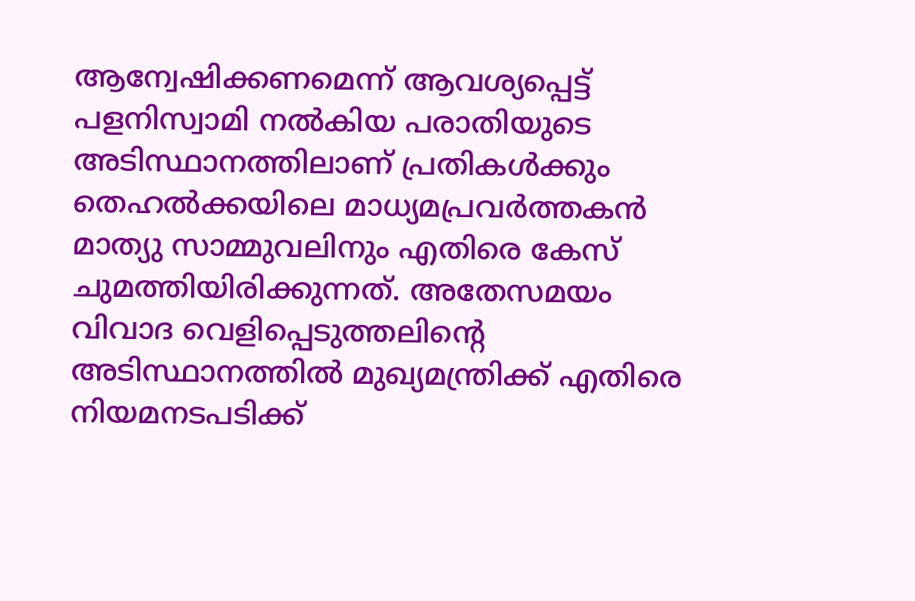ആന്വേഷിക്കണമെന്ന് ആവശ്യപ്പെട്ട് പളനിസ്വാമി നല്‍കിയ പരാതിയുടെ അടിസ്ഥാനത്തിലാണ് പ്രതികള്‍ക്കും തെഹല്‍ക്കയിലെ മാധ്യമപ്രവര്‍ത്തകന്‍ മാത്യു സാമ്മുവലിനും എതിരെ കേസ് ചുമത്തിയിരിക്കുന്നത്. അതേസമയം വിവാദ വെളിപ്പെടുത്തലിന്റെ അടിസ്ഥാനത്തില്‍ മുഖ്യമന്ത്രിക്ക് എതിരെ നിയമനടപടിക്ക്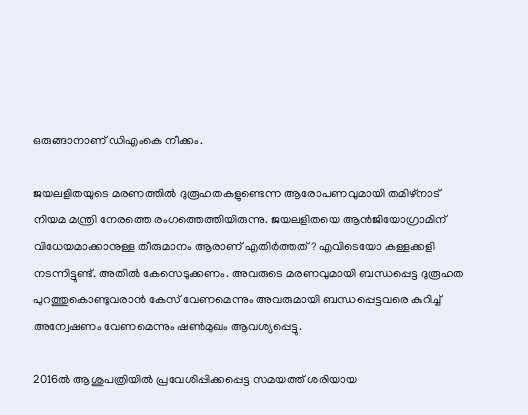ഒരുങ്ങാനാണ് ഡിഎംകെ നീക്കം.

ജയലളിതയുടെ മരണത്തില്‍ ദുരൂഹതകളുണ്ടെന്ന ആരോപണവുമായി തമിഴ്‌നാട് നിയമ മന്ത്രി നേരത്തെ രംഗത്തെത്തിയിരുന്നു. ജയലളിതയെ ആന്‍ജിയോഗ്രാമിന് വിധേയമാക്കാനുള്ള തീരുമാനം ആരാണ് എതിര്‍ത്തത്? എവിടെയോ കള്ളക്കളി നടന്നിട്ടുണ്ട്. അതില്‍ കേസെടുക്കണം. അവരുടെ മരണവുമായി ബന്ധപ്പെട്ട ദുരൂഹത പുറത്തുകൊണ്ടുവരാന്‍ കേസ് വേണമെന്നും അവരുമായി ബന്ധപ്പെട്ടവരെ കുറിച്ച് അന്വേഷണം വേണമെന്നും ഷണ്‍മുഖം ആവശ്യപ്പെട്ടു.

2016ല്‍ ആശുപത്രിയില്‍ പ്രവേശിപ്പിക്കപ്പെട്ട സമയത്ത് ശരിയായ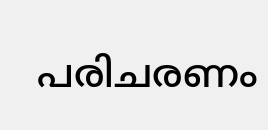പരിചരണം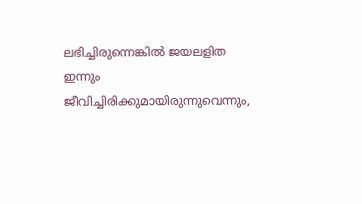ലഭിച്ചിരുന്നെങ്കില്‍ ജയലളിത ഇന്നും ജീവിച്ചിരിക്കുമായിരുന്നുവെന്നും,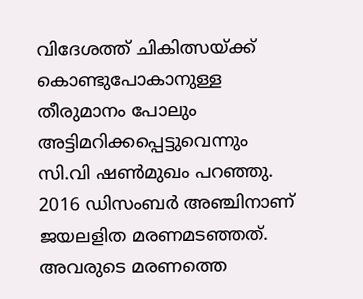വിദേശത്ത് ചികിത്സയ്ക്ക് കൊണ്ടുപോകാനുള്ള തീരുമാനം പോലും അട്ടിമറിക്കപ്പെട്ടുവെന്നും സി.വി ഷണ്‍മുഖം പറഞ്ഞു. 2016 ഡിസംബര്‍ അഞ്ചിനാണ് ജയലളിത മരണമടഞ്ഞത്. അവരുടെ മരണത്തെ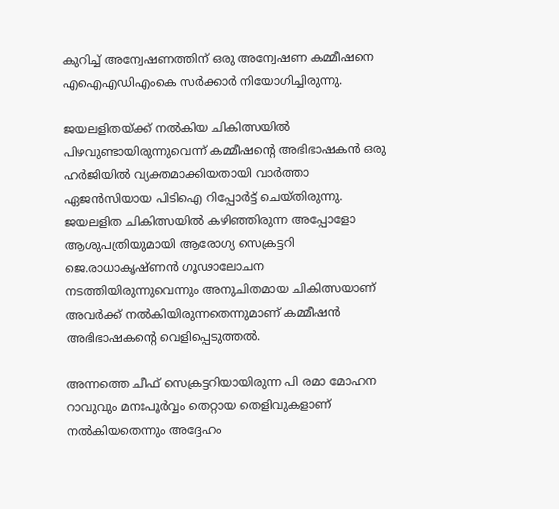കുറിച്ച് അന്വേഷണത്തിന് ഒരു അന്വേഷണ കമ്മീഷനെ എഐഎഡിഎംകെ സര്‍ക്കാര്‍ നിയോഗിച്ചിരുന്നു.

ജയലളിതയ്ക്ക് നല്‍കിയ ചികിത്സയില്‍ പിഴവുണ്ടായിരുന്നുവെന്ന് കമ്മീഷന്റെ അഭിഭാഷകന്‍ ഒരു ഹര്‍ജിയില്‍ വ്യക്തമാക്കിയതായി വാര്‍ത്താ ഏജന്‍സിയായ പിടിഐ റിപ്പോര്‍ട്ട് ചെയ്തിരുന്നു. ജയലളിത ചികിത്സയില്‍ കഴിഞ്ഞിരുന്ന അപ്പോളോ ആശുപത്രിയുമായി ആരോഗ്യ സെക്രട്ടറി ജെ.രാധാകൃഷ്ണന്‍ ഗൂഢാലോചന നടത്തിയിരുന്നുവെന്നും അനുചിതമായ ചികിത്സയാണ് അവര്‍ക്ക് നല്‍കിയിരുന്നതെന്നുമാണ് കമ്മീഷന്‍ അഭിഭാഷകന്റെ വെളിപ്പെടുത്തല്‍.

അന്നത്തെ ചീഫ് സെക്രട്ടറിയായിരുന്ന പി രമാ മോഹന റാവുവും മനഃപൂര്‍വ്വം തെറ്റായ തെളിവുകളാണ് നല്‍കിയതെന്നും അദ്ദേഹം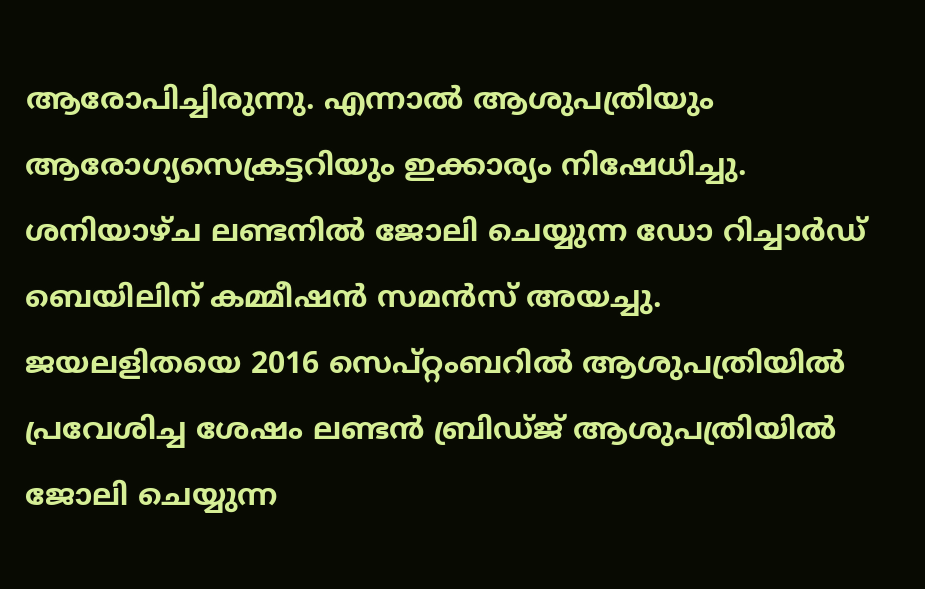ആരോപിച്ചിരുന്നു. എന്നാല്‍ ആശുപത്രിയും ആരോഗ്യസെക്രട്ടറിയും ഇക്കാര്യം നിഷേധിച്ചു. ശനിയാഴ്ച ലണ്ടനില്‍ ജോലി ചെയ്യുന്ന ഡോ റിച്ചാര്‍ഡ് ബെയിലിന് കമ്മീഷന്‍ സമന്‍സ് അയച്ചു. ജയലളിതയെ 2016 സെപ്റ്റംബറില്‍ ആശുപത്രിയില്‍ പ്രവേശിച്ച ശേഷം ലണ്ടന്‍ ബ്രിഡ്ജ് ആശുപത്രിയില്‍ ജോലി ചെയ്യുന്ന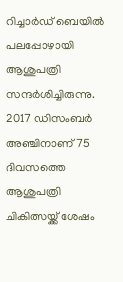റിച്ചാര്‍ഡ് ബെയില്‍ പലപ്പോഴായി ആശുപത്രി സന്ദര്‍ശിച്ചിരുന്നു. 2017 ഡിസംബര്‍ അഞ്ചിനാണ് 75 ദിവസത്തെ ആശുപത്രി ചികിത്സയ്ക്ക് ശേഷം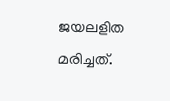ജയലളിത മരിച്ചത്.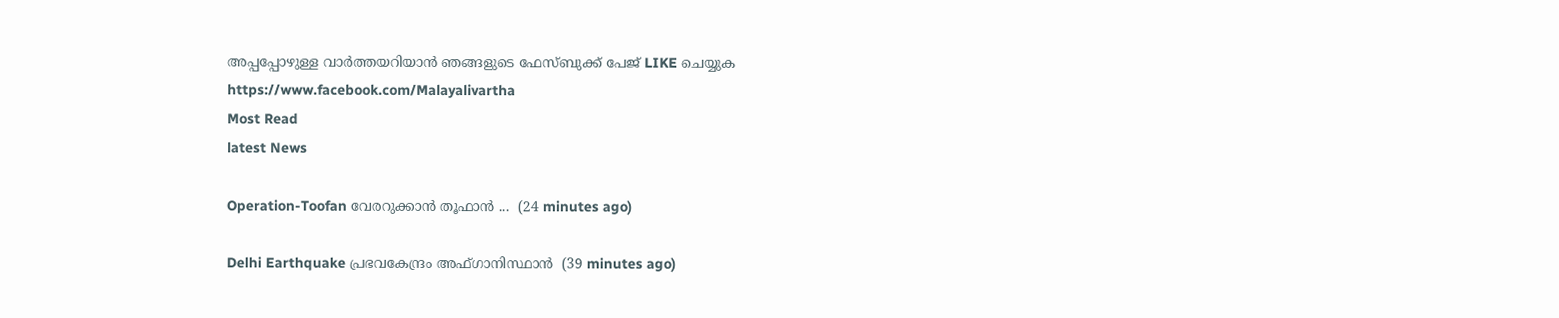അപ്പപ്പോഴുള്ള വാര്‍ത്തയറിയാന്‍ ഞങ്ങളുടെ ഫേസ്‌ബുക്ക്‌ പേജ് LIKE ചെയ്യുക
https://www.facebook.com/Malayalivartha
Most Read
latest News

Operation-Toofan വേരറുക്കാൻ തൂഫാൻ ...  (24 minutes ago)

Delhi Earthquake പ്രഭവകേന്ദ്രം അഫ്ഗാനിസ്ഥാന്‍  (39 minutes ago)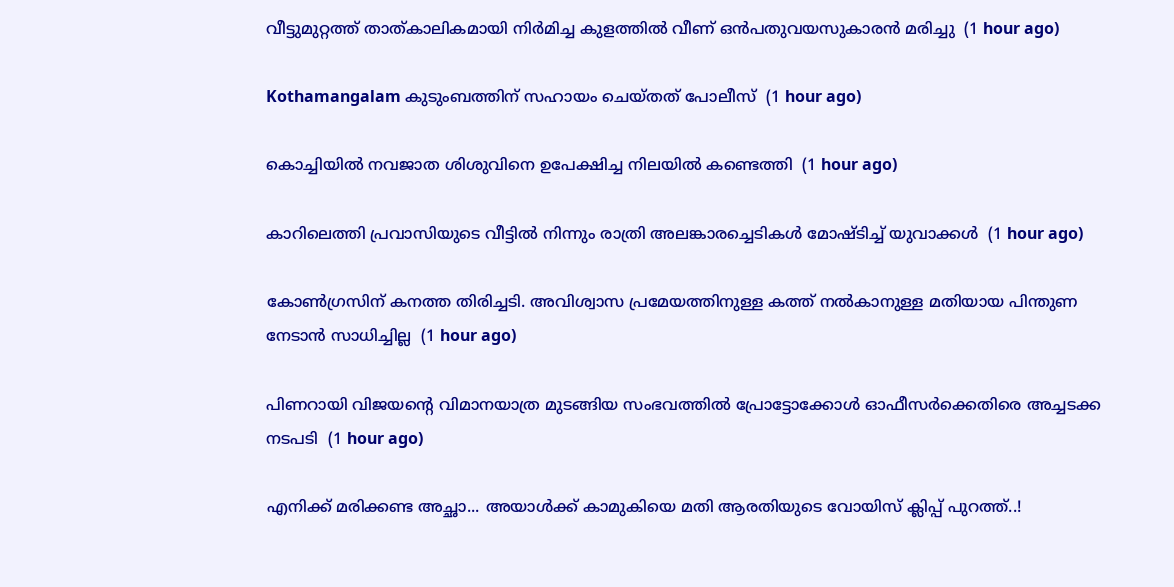വീട്ടുമുറ്റത്ത് താത്കാലികമായി നിര്‍മിച്ച കുളത്തില്‍ വീണ് ഒന്‍പതുവയസുകാരന്‍ മരിച്ചു  (1 hour ago)

Kothamangalam കുടുംബത്തിന് സഹായം ചെയ്തത് പോലീസ്  (1 hour ago)

കൊച്ചിയില്‍ നവജാത ശിശുവിനെ ഉപേക്ഷിച്ച നിലയില്‍ കണ്ടെത്തി  (1 hour ago)

കാറിലെത്തി പ്രവാസിയുടെ വീട്ടില്‍ നിന്നും രാത്രി അലങ്കാരച്ചെടികള്‍ മോഷ്ടിച്ച് യുവാക്കള്‍  (1 hour ago)

കോൺഗ്രസിന് കനത്ത തിരിച്ചടി. അവിശ്വാസ പ്രമേയത്തിനുള്ള കത്ത് നൽകാനുള്ള മതിയായ പിന്തുണ നേടാൻ സാധിച്ചില്ല  (1 hour ago)

പിണറായി വിജയന്റെ വിമാനയാത്ര മുടങ്ങിയ സംഭവത്തിൽ പ്രോട്ടോക്കോൾ ഓഫീസർക്കെതിരെ അച്ചടക്ക നടപടി  (1 hour ago)

എനിക്ക് മരിക്കണ്ട അച്ഛാ... അയാൾക്ക് കാമുകിയെ മതി ആരതിയുടെ വോയിസ് ക്ലിപ്പ് പുറത്ത്..!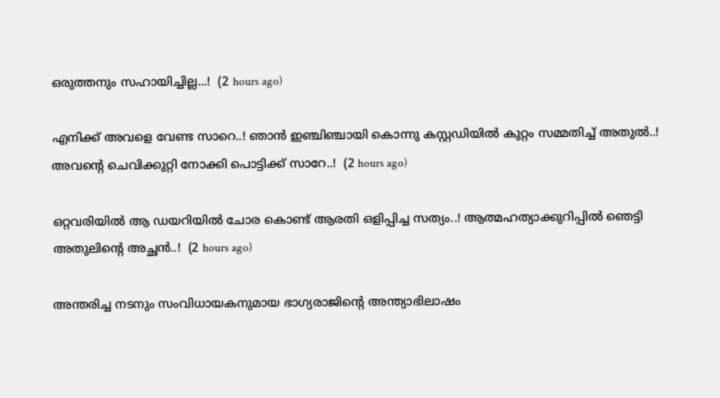ഒരുത്തനും സഹായിച്ചില്ല...!  (2 hours ago)

എനിക്ക് അവളെ വേണ്ട സാറെ..! ഞാൻ ഇഞ്ചിഞ്ചായി കൊന്നു കസ്റ്റഡിയിൽ കുറ്റം സമ്മതിച്ച് അതുൽ..! അവന്റെ ചെവിക്കുറ്റി നോക്കി പൊട്ടിക്ക് സാറേ..!  (2 hours ago)

ഒറ്റവരിയിൽ ആ ഡയറിയിൽ ചോര കൊണ്ട് ആരതി ഒളിപ്പിച്ച സത്യം..! ആത്മഹത്യാക്കുറിപ്പിൽ ഞെട്ടി അതുലിന്റെ അച്ഛൻ..!  (2 hours ago)

അന്തരിച്ച നടനും സംവിധായകനുമായ ഭാഗ്യരാജിന്റെ അന്ത്യാഭിലാഷം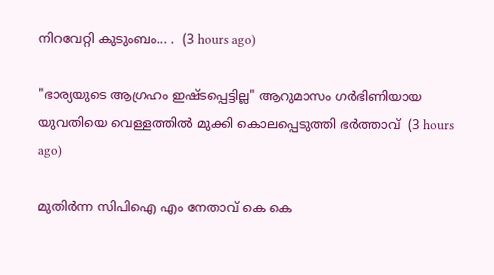നിറവേറ്റി കുടുംബം... .  (3 hours ago)

"ഭാര്യയുടെ ആഗ്രഹം ഇഷ്ടപ്പെട്ടില്ല" ആറുമാസം ഗർഭിണിയായ യുവതിയെ വെള്ളത്തിൽ മുക്കി കൊലപ്പെടുത്തി ഭർത്താവ്  (3 hours ago)

മുതിർന്ന സിപിഐ എം നേതാവ് കെ കെ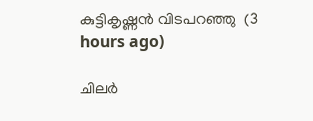കുട്ടികൃഷ്ണൻ വിടപറഞ്ഞു  (3 hours ago)

ചിലർ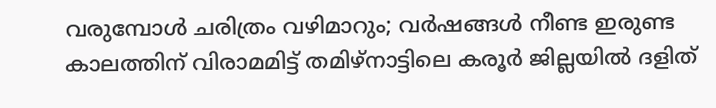വരുമ്പോൾ ചരിത്രം വഴിമാറും; വർഷങ്ങൾ നീണ്ട ഇരുണ്ട കാലത്തിന് വിരാമമിട്ട് തമിഴ്‌നാട്ടിലെ കരൂർ ജില്ലയിൽ ദളിത്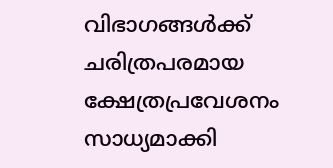വിഭാഗങ്ങൾക്ക് ചരിത്രപരമായ ക്ഷേത്രപ്രവേശനം സാധ്യമാക്കി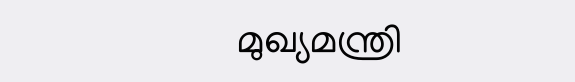മുഖ്യമന്ത്രി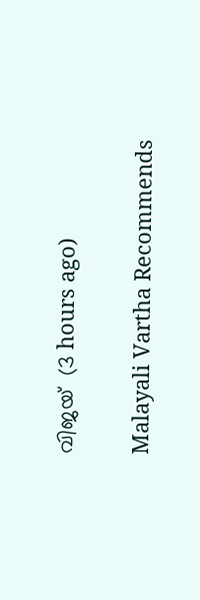വിജയ്  (3 hours ago)

Malayali Vartha Recommends